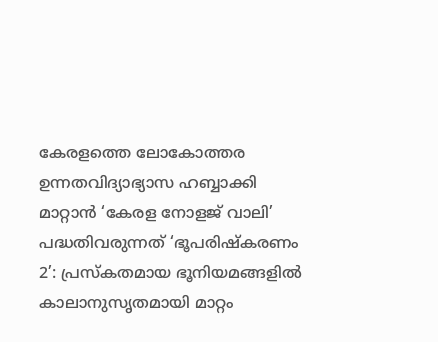കേരളത്തെ ലോകോത്തര ഉന്നതവിദ്യാഭ്യാസ ഹബ്ബാക്കി മാറ്റാൻ ‘കേരള നോളജ് വാലി’ പദ്ധതിവരുന്നത് ‘ഭൂപരിഷ്കരണം 2’: പ്രസ്കതമായ ഭൂനിയമങ്ങളിൽ കാലാനുസൃതമായി മാറ്റം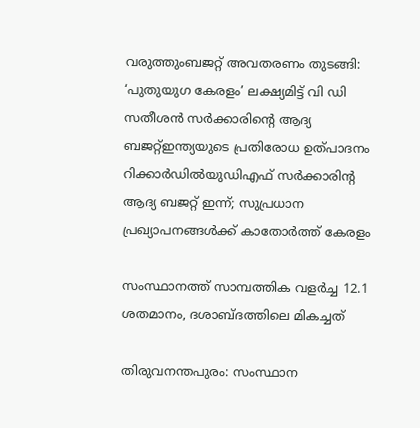വരുത്തുംബജറ്റ് അവതരണം തുടങ്ങി: ‘പുതുയുഗ കേരളം’ ലക്ഷ്യമിട്ട് വി ഡി സതീശൻ സർക്കാരിന്റെ ആദ്യ ബജറ്റ്ഇന്ത്യയുടെ പ്രതിരോധ ഉത്പാദനം റിക്കാർഡിൽയുഡിഎഫ് സര്‍ക്കാരിന്റ ആദ്യ ബജറ്റ് ഇന്ന്; സുപ്രധാന പ്രഖ്യാപനങ്ങള്‍ക്ക് കാതോര്‍ത്ത് കേരളം

സംസ്ഥാനത്ത് സാമ്പത്തിക വളര്‍ച്ച 12.1 ശതമാനം, ദശാബ്ദത്തിലെ മികച്ചത്

തിരുവനന്തപുരം: സംസ്ഥാന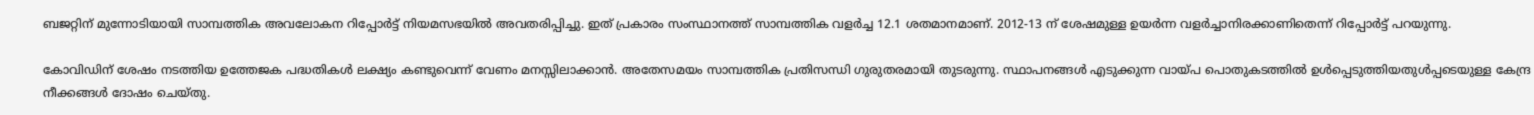ബജറ്റിന് മുന്നോടിയായി സാമ്പത്തിക അവലോകന റിപ്പോര്‍ട്ട് നിയമസഭയില്‍ അവതരിപ്പിച്ചു. ഇത് പ്രകാരം സംസ്ഥാനത്ത് സാമ്പത്തിക വളര്‍ച്ച 12.1 ശതമാനമാണ്. 2012-13 ന് ശേഷമുള്ള ഉയര്‍ന്ന വളര്‍ച്ചാനിരക്കാണിതെന്ന് റിപ്പോര്‍ട്ട് പറയുന്നു.

കോവിഡിന് ശേഷം നടത്തിയ ഉത്തേജക പദ്ധതികള്‍ ലക്ഷ്യം കണ്ടുവെന്ന് വേണം മനസ്സിലാക്കാന്‍. അതേസമയം സാമ്പത്തിക പ്രതിസന്ധി ഗുരുതരമായി തുടരുന്നു. സ്ഥാപനങ്ങള്‍ എടുക്കുന്ന വായ്പ പൊതുകടത്തില്‍ ഉള്‍പ്പെടുത്തിയതുള്‍പ്പടെയുള്ള കേന്ദ്ര നീക്കങ്ങള്‍ ദോഷം ചെയ്തു.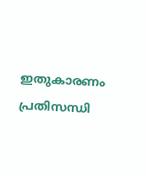ഇതുകാരണം പ്രതിസന്ധി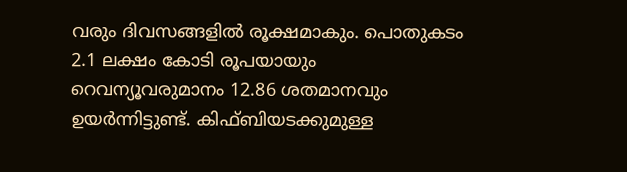വരും ദിവസങ്ങളില്‍ രൂക്ഷമാകും. പൊതുകടം 2.1 ലക്ഷം കോടി രൂപയായും റെവന്യൂവരുമാനം 12.86 ശതമാനവും ഉയര്‍ന്നിട്ടുണ്ട്. കിഫ്ബിയടക്കുമുള്ള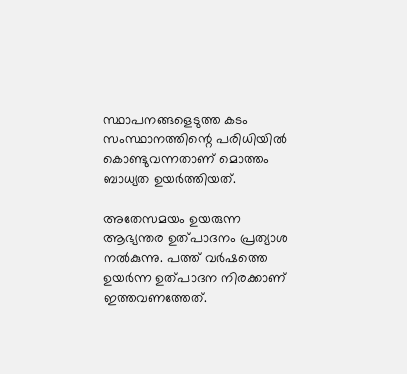സ്ഥാപനങ്ങളെടുത്ത കടം സംസ്ഥാനത്തിന്റെ പരിധിയില്‍ കൊണ്ടുവന്നതാണ് മൊത്തം ബാധ്യത ഉയര്‍ത്തിയത്.

അതേസമയം ഉയരുന്ന ആഭ്യന്തര ഉത്പാദനം പ്രത്യാശ നല്‍കുന്നു. പത്ത് വര്‍ഷത്തെ ഉയര്‍ന്ന ഉത്പാദന നിരക്കാണ് ഇത്തവണത്തേത്.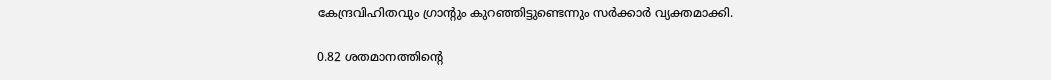കേന്ദ്രവിഹിതവും ഗ്രാന്റും കുറഞ്ഞിട്ടുണ്ടെന്നും സര്‍ക്കാര്‍ വ്യക്തമാക്കി.

0.82 ശതമാനത്തിന്റെ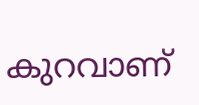കുറവാണ്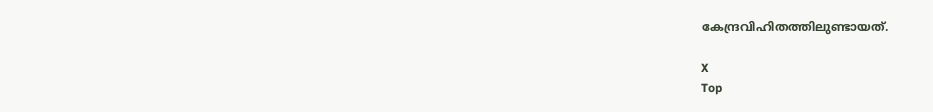കേന്ദ്രവിഹിതത്തിലുണ്ടായത്.

X
Top